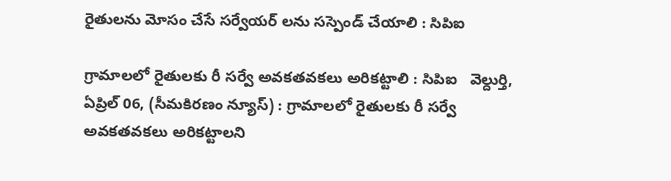రైతులను మోసం చేసే సర్వేయర్ లను సస్పెండ్ చేయాలి : సిపిఐ

గ్రామాలలో రైతులకు రీ సర్వే అవకతవకలు అరికట్టాలి : సిపిఐ   వెల్దుర్తి, ఏప్రిల్ 06, (సీమకిరణం న్యూస్) : గ్రామాలలో రైతులకు రీ సర్వే అవకతవకలు అరికట్టాలని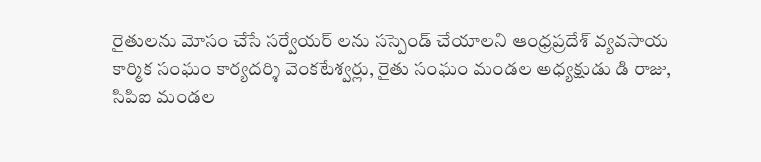రైతులను మోసం చేసే సర్వేయర్ లను సస్పెండ్ చేయాలని ఆంధ్రప్రదేశ్ వ్యవసాయ కార్మిక సంఘం కార్యదర్శి వెంకటేశ్వర్లు, రైతు సంఘం మండల అధ్యక్షుడు డి రాజు, సిపిఐ మండల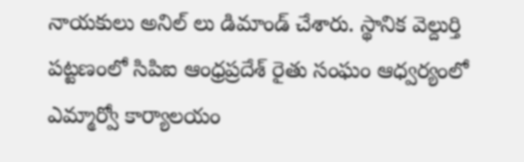నాయకులు అనిల్ లు డిమాండ్ చేశారు. స్థానిక వెల్దుర్తి పట్టణంలో సిపిఐ ఆంధ్రప్రదేశ్ రైతు సంఘం ఆధ్వర్యంలో ఎమ్మార్వో కార్యాలయం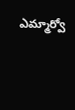ఎమ్మార్వో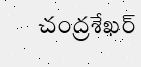చంద్రశేఖర్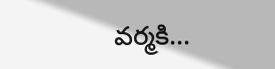వర్మకి...